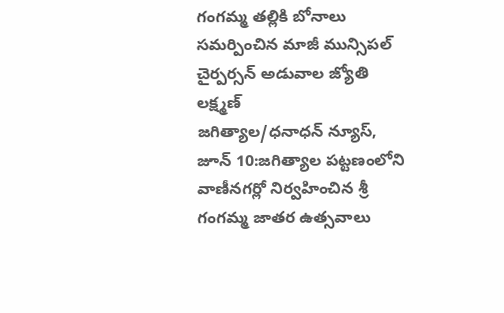గంగమ్మ తల్లికి బోనాలు సమర్పించిన మాజీ మున్సిపల్ చైర్పర్సన్ అడువాల జ్యోతి లక్ష్మణ్
జగిత్యాల/ధనాధన్ న్యూస్, జూన్ 10:జగిత్యాల పట్టణంలోని వాణీనగర్లో నిర్వహించిన శ్రీ గంగమ్మ జాతర ఉత్సవాలు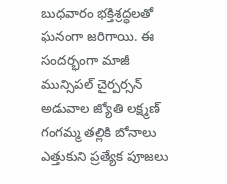బుధవారం భక్తిశ్రద్ధలతో ఘనంగా జరిగాయి. ఈ సందర్భంగా మాజీ మున్సిపల్ చైర్పర్సన్ అడువాల జ్యోతి లక్ష్మణ్ గంగమ్మ తల్లికి బోనాలు ఎత్తుకుని ప్రత్యేక పూజలు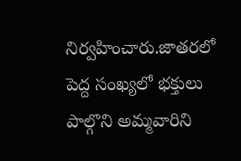నిర్వహించారు.జాతరలో పెద్ద సంఖ్యలో భక్తులు పాల్గొని అమ్మవారిని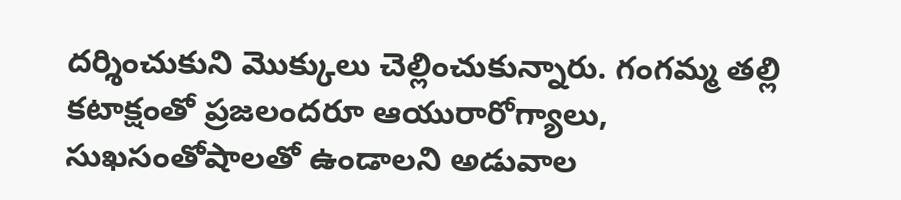దర్శించుకుని మొక్కులు చెల్లించుకున్నారు. గంగమ్మ తల్లి కటాక్షంతో ప్రజలందరూ ఆయురారోగ్యాలు, సుఖసంతోషాలతో ఉండాలని అడువాల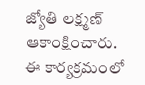జ్యోతి లక్ష్మణ్ ఆకాంక్షించారు. ఈ కార్యక్రమంలో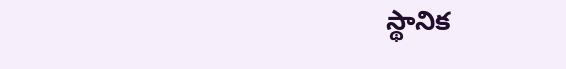స్థానిక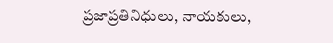ప్రజాప్రతినిధులు, నాయకులు,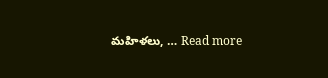మహిళలు, … Read more